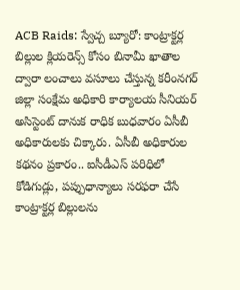ACB Raids: స్వేచ్చ బ్యూరో: కాంట్రాక్టర్ల బిల్లుల క్లియరెన్స్ కోసం బినామీ ఖాతాల ద్వారా లంచాలు వసూలు చేస్తున్న కరీంనగర్ జిల్లా సంక్షేమ అధికారి కార్యాలయ సీనియర్ అసిస్టెంట్ దానుక రాధిక బుధవారం ఏసీబీ అధికారులకు చిక్కారు. ఏసీబీ అధికారుల కథనం ప్రకారం.. ఐసీడీఎస్ పరిధిలో కోడిగుడ్లు, పప్పుధాన్యాలు సరఫరా చేసే కాంట్రాక్టర్ల బిల్లులను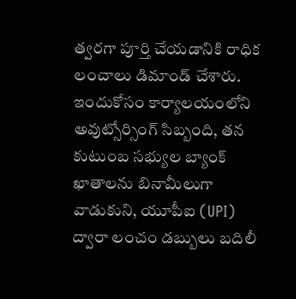త్వరగా పూర్తి చేయడానికి రాధిక లంచాలు డిమాండ్ చేశారు.
ఇందుకోసం కార్యాలయంలోని అవుట్సోర్సింగ్ సిబ్బంది, తన కుటుంబ సభ్యుల బ్యాంక్ ఖాతాలను బినామీలుగా వాడుకుని, యూపీఐ (UPI) ద్వారా లంచం డబ్బులు బదిలీ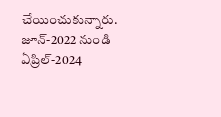చేయించుకున్నారు. జూన్-2022 నుండి ఏప్రిల్-2024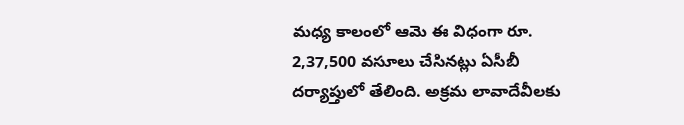మధ్య కాలంలో ఆమె ఈ విధంగా రూ. 2,37,500 వసూలు చేసినట్లు ఏసీబీ దర్యాప్తులో తేలింది. అక్రమ లావాదేవీలకు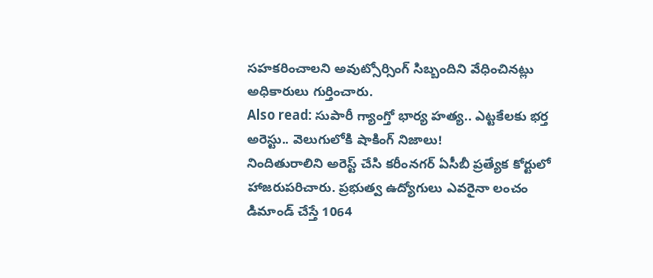సహకరించాలని అవుట్సోర్సింగ్ సిబ్బందిని వేధించినట్లు అధికారులు గుర్తించారు.
Also read: సుపారీ గ్యాంగ్తో భార్య హత్య.. ఎట్టకేలకు భర్త అరెస్టు.. వెలుగులోకి షాకింగ్ నిజాలు!
నిందితురాలిని అరెస్ట్ చేసి కరీంనగర్ ఏసీబీ ప్రత్యేక కోర్టులో హాజరుపరిచారు. ప్రభుత్వ ఉద్యోగులు ఎవరైనా లంచం డిమాండ్ చేస్తే 1064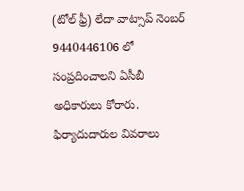(టోల్ ఫ్రీ) లేదా వాట్సాప్ నెంబర్ 9440446106 లో సంప్రదించాలని ఏసీబీ అధికారులు కోరారు. ఫిర్యాదుదారుల వివరాలు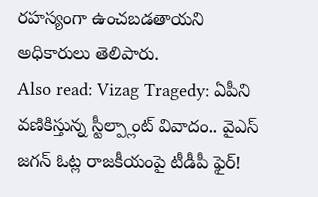రహస్యంగా ఉంచబడతాయని అధికారులు తెలిపారు.
Also read: Vizag Tragedy: ఏపీని వణికిస్తున్న స్టీల్ప్లాంట్ వివాదం.. వైఎస్ జగన్ ఓట్ల రాజకీయంపై టీడీపీ ఫైర్!